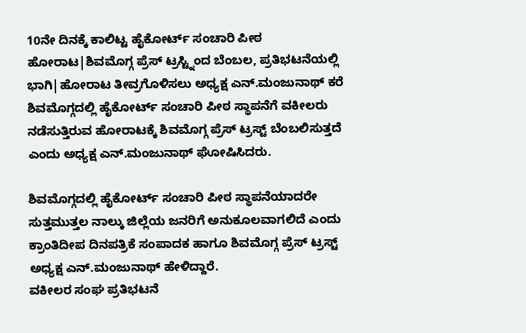10ನೇ ದಿನಕ್ಕೆ ಕಾಲಿಟ್ಟ ಹೈಕೋರ್ಟ್ ಸಂಚಾರಿ ಪೀಠ ಹೋರಾಟ|ಶಿವಮೊಗ್ಗ ಪ್ರೆಸ್ ಟ್ರಸ್ಟ್ನಿಂದ ಬೆಂಬಲ, ಪ್ರತಿಭಟನೆಯಲ್ಲಿ ಭಾಗಿ|ಹೋರಾಟ ತೀವ್ರಗೊಳಿಸಲು ಅಧ್ಯಕ್ಷ ಎನ್.ಮಂಜುನಾಥ್ ಕರೆ
ಶಿವಮೊಗ್ಗದಲ್ಲಿ ಹೈಕೋರ್ಟ್ ಸಂಚಾರಿ ಪೀಠ ಸ್ಥಾಪನೆಗೆ ವಕೀಲರು ನಡೆಸುತ್ತಿರುವ ಹೋರಾಟಕ್ಕೆ ಶಿವಮೊಗ್ಗ ಪ್ರೆಸ್ ಟ್ರಸ್ಟ್ ಬೆಂಬಲಿಸುತ್ತದೆ ಎಂದು ಅಧ್ಯಕ್ಷ ಎನ್.ಮಂಜುನಾಥ್ ಘೋಷಿಸಿದರು.

ಶಿವಮೊಗ್ಗದಲ್ಲಿ ಹೈಕೋರ್ಟ್ ಸಂಚಾರಿ ಪೀಠ ಸ್ಥಾಪನೆಯಾದರೇ ಸುತ್ತಮುತ್ತಲ ನಾಲ್ಕು ಜಿಲ್ಲೆಯ ಜನರಿಗೆ ಅನುಕೂಲವಾಗಲಿದೆ ಎಂದು ಕ್ರಾಂತಿದೀಪ ದಿನಪತ್ರಿಕೆ ಸಂಪಾದಕ ಹಾಗೂ ಶಿವಮೊಗ್ಗ ಪ್ರೆಸ್ ಟ್ರಸ್ಟ್ ಅಧ್ಯಕ್ಷ ಎನ್.ಮಂಜುನಾಥ್ ಹೇಳಿದ್ದಾರೆ.
ವಕೀಲರ ಸಂಘ ಪ್ರತಿಭಟನೆ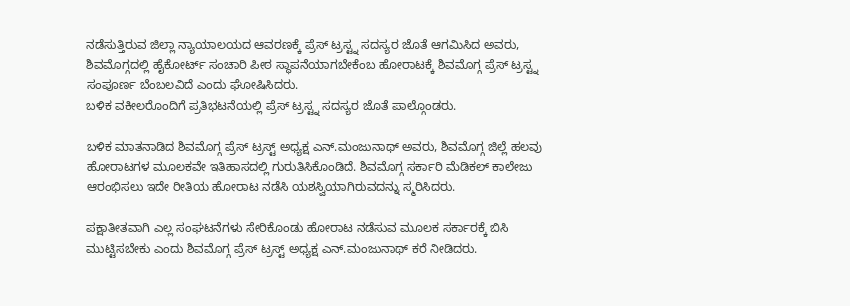ನಡೆಸುತ್ತಿರುವ ಜಿಲ್ಲಾ ನ್ಯಾಯಾಲಯದ ಆವರಣಕ್ಕೆ ಪ್ರೆಸ್ ಟ್ರಸ್ಟ್ನ ಸದಸ್ಯರ ಜೊತೆ ಆಗಮಿಸಿದ ಅವರು, ಶಿವಮೊಗ್ಗದಲ್ಲಿ ಹೈಕೋರ್ಟ್ ಸಂಚಾರಿ ಪೀಠ ಸ್ಥಾಪನೆಯಾಗಬೇಕೆಂಬ ಹೋರಾಟಕ್ಕೆ ಶಿವಮೊಗ್ಗ ಪ್ರೆಸ್ ಟ್ರಸ್ಟ್ನ ಸಂಪೂರ್ಣ ಬೆಂಬಲವಿದೆ ಎಂದು ಘೋಷಿಸಿದರು.
ಬಳಿಕ ವಕೀಲರೊಂದಿಗೆ ಪ್ರತಿಭಟನೆಯಲ್ಲಿ ಪ್ರೆಸ್ ಟ್ರಸ್ಟ್ನ ಸದಸ್ಯರ ಜೊತೆ ಪಾಲ್ಗೊಂಡರು.

ಬಳಿಕ ಮಾತನಾಡಿದ ಶಿವಮೊಗ್ಗ ಪ್ರೆಸ್ ಟ್ರಸ್ಟ್ ಅಧ್ಯಕ್ಷ ಎನ್.ಮಂಜುನಾಥ್ ಅವರು, ಶಿವಮೊಗ್ಗ ಜಿಲ್ಲೆ ಹಲವು ಹೋರಾಟಗಳ ಮೂಲಕವೇ ಇತಿಹಾಸದಲ್ಲಿ ಗುರುತಿಸಿಕೊಂಡಿದೆ. ಶಿವಮೊಗ್ಗ ಸರ್ಕಾರಿ ಮೆಡಿಕಲ್ ಕಾಲೇಜು ಆರಂಭಿಸಲು ಇದೇ ರೀತಿಯ ಹೋರಾಟ ನಡೆಸಿ ಯಶಸ್ವಿಯಾಗಿರುವದನ್ನು ಸ್ಮರಿಸಿದರು.

ಪಕ್ಷಾತೀತವಾಗಿ ಎಲ್ಲ ಸಂಘಟನೆಗಳು ಸೇರಿಕೊಂಡು ಹೋರಾಟ ನಡೆಸುವ ಮೂಲಕ ಸರ್ಕಾರಕ್ಕೆ ಬಿಸಿ ಮುಟ್ಟಿಸಬೇಕು ಎಂದು ಶಿವಮೊಗ್ಗ ಪ್ರೆಸ್ ಟ್ರಸ್ಟ್ ಅಧ್ಯಕ್ಷ ಎನ್.ಮಂಜುನಾಥ್ ಕರೆ ನೀಡಿದರು.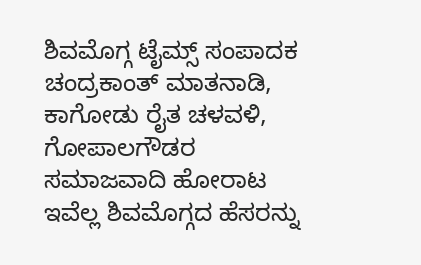ಶಿವಮೊಗ್ಗ ಟೈಮ್ಸ್ ಸಂಪಾದಕ ಚಂದ್ರಕಾಂತ್ ಮಾತನಾಡಿ, ಕಾಗೋಡು ರೈತ ಚಳವಳಿ, ಗೋಪಾಲಗೌಡರ ಸಮಾಜವಾದಿ ಹೋರಾಟ ಇವೆಲ್ಲ ಶಿವಮೊಗ್ಗದ ಹೆಸರನ್ನು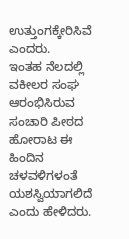ಉತ್ತುಂಗಕ್ಕೇರಿಸಿವೆ ಎಂದರು.
ಇಂತಹ ನೆಲದಲ್ಲಿ ವಕೀಲರ ಸಂಘ ಆರಂಭಿಸಿರುವ ಸಂಚಾರಿ ಪೀಠದ ಹೋರಾಟ ಈ ಹಿಂದಿನ ಚಳವಳಿಗಳಂತೆ ಯಶಸ್ವಿಯಾಗಲಿದೆ ಎಂದು ಹೇಳಿದರು.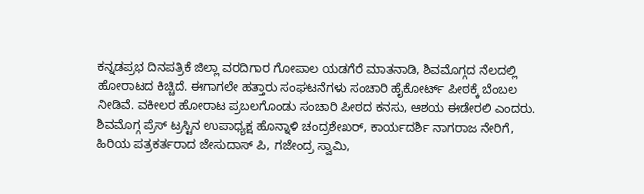ಕನ್ನಡಪ್ರಭ ದಿನಪತ್ರಿಕೆ ಜಿಲ್ಲಾ ವರದಿಗಾರ ಗೋಪಾಲ ಯಡಗೆರೆ ಮಾತನಾಡಿ, ಶಿವಮೊಗ್ಗದ ನೆಲದಲ್ಲಿ ಹೋರಾಟದ ಕಿಚ್ಚಿದೆ. ಈಗಾಗಲೇ ಹತ್ತಾರು ಸಂಘಟನೆಗಳು ಸಂಚಾರಿ ಹೈಕೋರ್ಟ್ ಪೀಠಕ್ಕೆ ಬೆಂಬಲ ನೀಡಿವೆ. ವಕೀಲರ ಹೋರಾಟ ಪ್ರಬಲಗೊಂಡು ಸಂಚಾರಿ ಪೀಠದ ಕನಸು, ಆಶಯ ಈಡೇರಲಿ ಎಂದರು.
ಶಿವಮೊಗ್ಗ ಪ್ರೆಸ್ ಟ್ರಸ್ಟಿನ ಉಪಾಧ್ಯಕ್ಷ ಹೊನ್ನಾಳಿ ಚಂದ್ರಶೇಖರ್, ಕಾರ್ಯದರ್ಶಿ ನಾಗರಾಜ ನೇರಿಗೆ, ಹಿರಿಯ ಪತ್ರಕರ್ತರಾದ ಜೇಸುದಾಸ್ ಪಿ, ಗಜೇಂದ್ರ ಸ್ವಾಮಿ,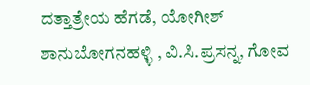ದತ್ತಾತ್ರೇಯ ಹೆಗಡೆ, ಯೋಗೀಶ್ ಶಾನುಬೋಗನಹಳ್ಳಿ , ವಿ.ಸಿ.ಪ್ರಸನ್ನ, ಗೋವ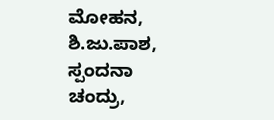ಮೋಹನ, ಶಿ.ಜು.ಪಾಶ, ಸ್ಪಂದನಾ ಚಂದ್ರು,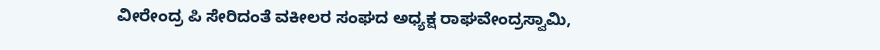ವೀರೇಂದ್ರ ಪಿ ಸೇರಿದಂತೆ ವಕೀಲರ ಸಂಘದ ಅಧ್ಯಕ್ಷ ರಾಘವೇಂದ್ರಸ್ವಾಮಿ,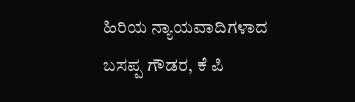ಹಿರಿಯ ನ್ಯಾಯವಾದಿಗಳಾದ ಬಸಪ್ಪ ಗೌಡರ, ಕೆ ಪಿ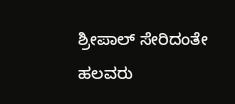ಶ್ರೀಪಾಲ್ ಸೇರಿದಂತೇ ಹಲವರು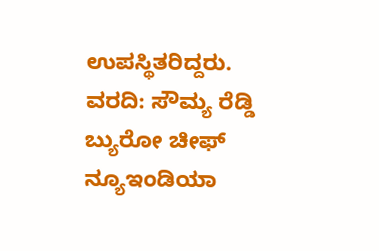ಉಪಸ್ಥಿತರಿದ್ದರು.
ವರದಿ: ಸೌಮ್ಯ ರೆಡ್ಡಿ
ಬ್ಯುರೋ ಚೀಫ್
ನ್ಯೂಇಂಡಿಯಾ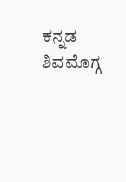ಕನ್ನಡ
ಶಿವಮೊಗ್ಗ